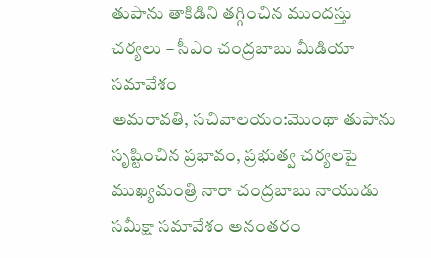తుపాను తాకిడిని తగ్గించిన ముందస్తు చర్యలు – సీఎం చంద్రబాబు మీడియా సమావేశం
అమరావతి, సచివాలయం:మొంథా తుపాను సృష్టించిన ప్రభావం, ప్రభుత్వ చర్యలపై ముఖ్యమంత్రి నారా చంద్రబాబు నాయుడు సమీక్షా సమావేశం అనంతరం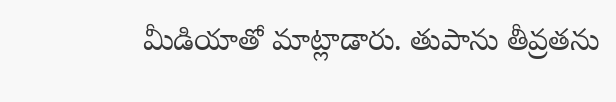మీడియాతో మాట్లాడారు. తుపాను తీవ్రతను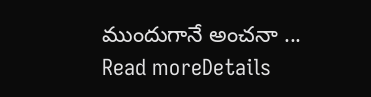ముందుగానే అంచనా ...
Read moreDetails